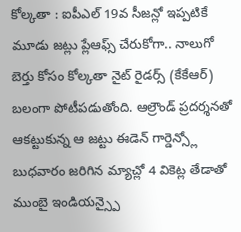కోల్కతా : ఐపీఎల్ 19వ సీజన్లో ఇప్పటికే మూడు జట్లు ప్లేఆఫ్స్ చేరుకోగా.. నాలుగో బెర్తు కోసం కోల్కతా నైట్ రైడర్స్ (కేకేఆర్) బలంగా పోటీపడుతోంది. ఆల్రౌండ్ ప్రదర్శనతో ఆకట్టుకున్న ఆ జట్టు ఈడెన్ గార్డెన్స్లో బుధవారం జరిగిన మ్యాచ్లో 4 వికెట్ల తేడాతో ముంబై ఇండియన్స్పై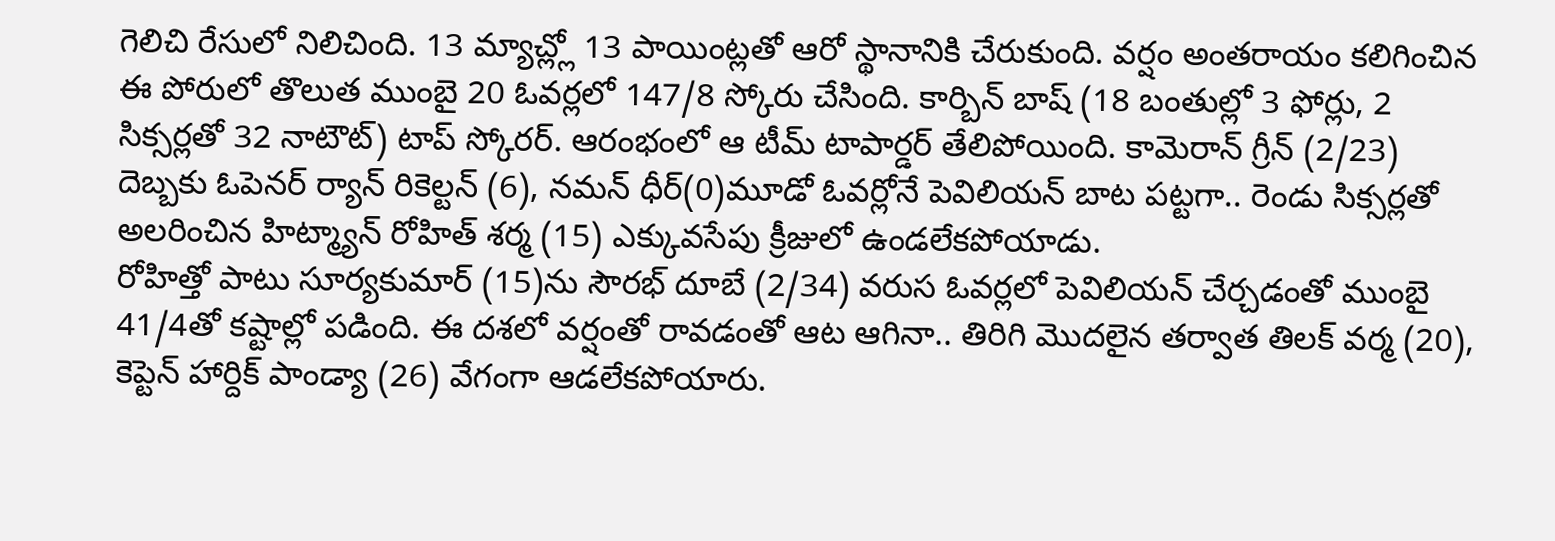గెలిచి రేసులో నిలిచింది. 13 మ్యాచ్ల్లో 13 పాయింట్లతో ఆరో స్థానానికి చేరుకుంది. వర్షం అంతరాయం కలిగించిన ఈ పోరులో తొలుత ముంబై 20 ఓవర్లలో 147/8 స్కోరు చేసింది. కార్బిన్ బాష్ (18 బంతుల్లో 3 ఫోర్లు, 2 సిక్సర్లతో 32 నాటౌట్) టాప్ స్కోరర్. ఆరంభంలో ఆ టీమ్ టాపార్డర్ తేలిపోయింది. కామెరాన్ గ్రీన్ (2/23) దెబ్బకు ఓపెనర్ ర్యాన్ రికెల్టన్ (6), నమన్ ధీర్(0)మూడో ఓవర్లోనే పెవిలియన్ బాట పట్టగా.. రెండు సిక్సర్లతో అలరించిన హిట్మ్యాన్ రోహిత్ శర్మ (15) ఎక్కువసేపు క్రీజులో ఉండలేకపోయాడు.
రోహిత్తో పాటు సూర్యకుమార్ (15)ను సౌరభ్ దూబే (2/34) వరుస ఓవర్లలో పెవిలియన్ చేర్చడంతో ముంబై 41/4తో కష్టాల్లో పడింది. ఈ దశలో వర్షంతో రావడంతో ఆట ఆగినా.. తిరిగి మొదలైన తర్వాత తిలక్ వర్మ (20), కెప్టెన్ హార్దిక్ పాండ్యా (26) వేగంగా ఆడలేకపోయారు.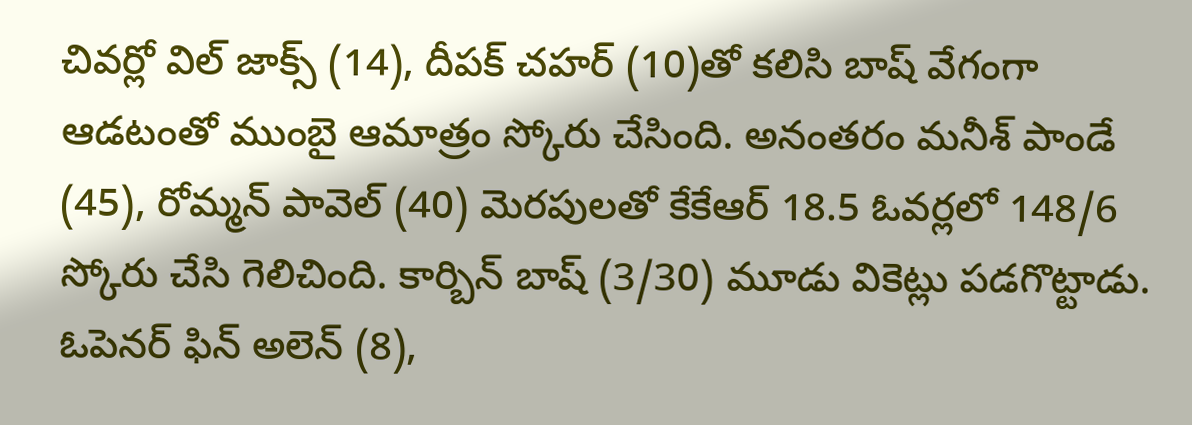చివర్లో విల్ జాక్స్ (14), దీపక్ చహర్ (10)తో కలిసి బాష్ వేగంగా ఆడటంతో ముంబై ఆమాత్రం స్కోరు చేసింది. అనంతరం మనీశ్ పాండే (45), రోమ్మన్ పావెల్ (40) మెరపులతో కేకేఆర్ 18.5 ఓవర్లలో 148/6 స్కోరు చేసి గెలిచింది. కార్బిన్ బాష్ (3/30) మూడు వికెట్లు పడగొట్టాడు. ఓపెనర్ ఫిన్ అలెన్ (8),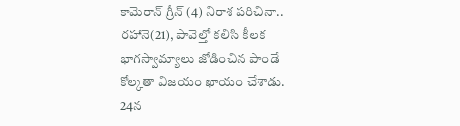కామెరాన్ గ్రీన్ (4) నిరాశ పరిచినా.. రహానె(21), పావెల్తో కలిసి కీలక భాగస్వామ్యాలు జోడించిన పాండే కోల్కతా విజయం ఖాయం చేశాడు. 24న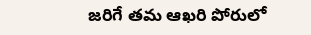జరిగే తమ ఆఖరి పోరులో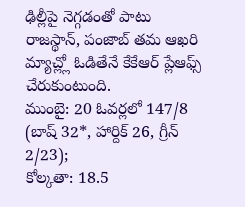ఢిల్లీపై నెగ్గడంతో పాటు రాజస్థాన్, పంజాబ్ తమ ఆఖరి మ్యాచ్ల్లో ఓడితేనే కేకేఆర్ ప్లేఆఫ్స్ చేరుకుంటుంది.
ముంబై: 20 ఓవర్లలో 147/8 (బాష్ 32*, హార్దిక్ 26, గ్రీన్ 2/23);
కోల్కతా: 18.5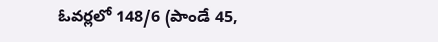ఓవర్లలో 148/6 (పాండే 45,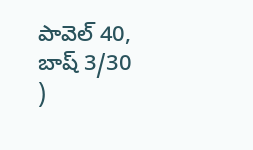పావెల్ 40, బాష్ 3/30 )